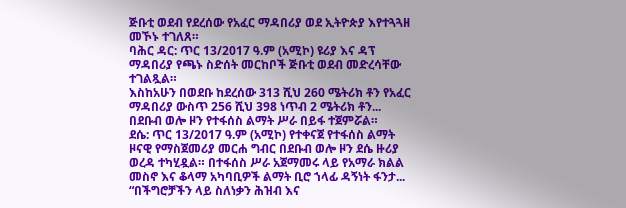ጅቡቲ ወደብ የደረሰው የአፈር ማዳበሪያ ወደ ኢትዮጵያ እየተጓጓዘ መኾኑ ተገለጸ።
ባሕር ዳር: ጥር 13/2017 ዓ.ም (አሚኮ) ዩሪያ እና ዳፕ ማዳበሪያ የጫኑ ስድሰት መርከቦች ጅቡቲ ወደብ መድረሳቸው ተገልጿል።
እስከአሁን በወደቡ ከደረሰው 313 ሺህ 260 ሜትሪክ ቶን የአፈር ማዳበሪያ ውስጥ 256 ሺህ 398 ነጥብ 2 ሜትሪክ ቶን...
በደቡብ ወሎ ዞን የተፋሰስ ልማት ሥራ በይፋ ተጀምሯል።
ደሴ: ጥር 13/2017 ዓ.ም (አሚኮ) የተቀናጀ የተፋሰስ ልማት ዞናዊ የማስጀመሪያ መርሐ ግብር በደቡብ ወሎ ዞን ደሴ ዙሪያ ወረዳ ተካሂዷል። በተፋሰስ ሥራ አጀማመሩ ላይ የአማራ ክልል መስኖ እና ቆላማ አካባቢዎች ልማት ቢሮ ኀላፊ ዳኝነት ፋንታ...
“በችግሮቻችን ላይ ስለነቃን ሕዝብ እና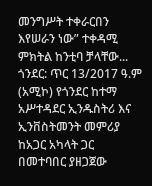መንግሥት ተቀራርበን እየሠራን ነው” ተቀዳሚ ምክትል ከንቲባ ቻላቸው...
ጎንደር: ጥር 13/2017 ዓ.ም (አሚኮ) የጎንደር ከተማ አሥተዳደር ኢንዱስትሪ እና ኢንቨስትመንት መምሪያ ከአጋር አካላት ጋር በመተባበር ያዘጋጀው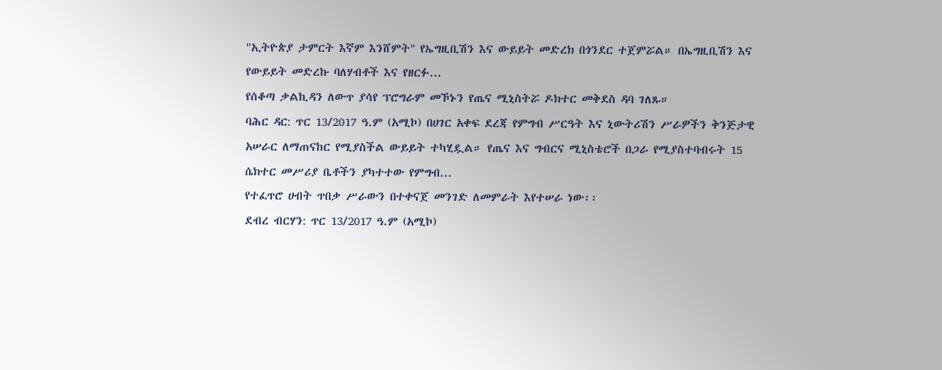"ኢትዮጵያ ታምርት እኛም እንሸምት" የኤግዚቢሽን እና ውይይት መድረክ በጎንደር ተጀምሯል። በኤግዚቢሽን እና የውይይት መድረኩ ባለሃብቶች እና የዘርፉ...
የሰቆጣ ቃልኪዳን ለውጥ ያሳየ ፕሮግራም መኾኑን የጤና ሚኒስትሯ ዶክተር መቅደስ ዳባ ገለጹ።
ባሕር ዳር: ጥር 13/2017 ዓ.ም (አሚኮ) በሀገር አቀፍ ደረጃ የምግብ ሥርዓት እና ኒውትሪሽን ሥራዎችን ቅንጅታዊ አሠራር ለማጠናከር የሚያስችል ውይይት ተካሂዷል። የጤና እና ግብርና ሚኒስቴሮች በጋራ የሚያስተባብሩት 15 ሴክተር መሥሪያ ቤቶችን ያካተተው የምግብ...
የተፈጥሮ ሀብት ጥበቃ ሥራውን በተቀናጀ መንገድ ለመምራት እየተሠራ ነው፡፡
ደብረ ብርሃን: ጥር 13/2017 ዓ.ም (አሚኮ)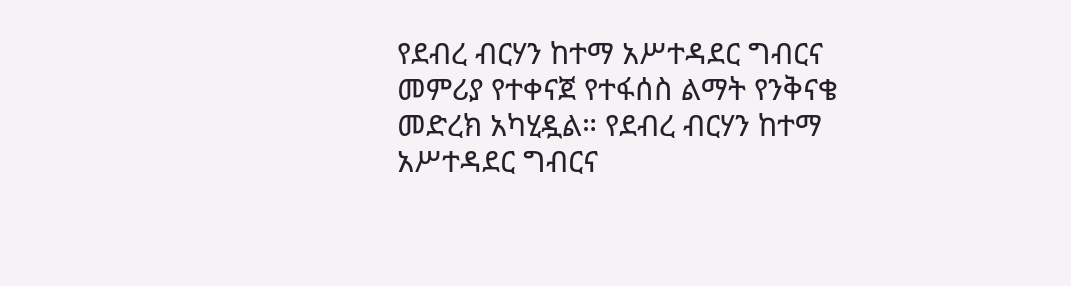የደብረ ብርሃን ከተማ አሥተዳደር ግብርና መምሪያ የተቀናጀ የተፋሰስ ልማት የንቅናቄ መድረክ አካሂዷል። የደብረ ብርሃን ከተማ አሥተዳደር ግብርና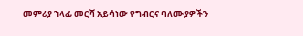መምሪያ ኀላፊ መርሻ አይሳነው የግብርና ባለሙያዎችን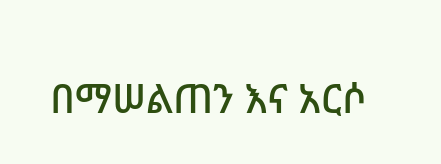በማሠልጠን እና አርሶ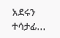አደሩን ተሳታፊ...